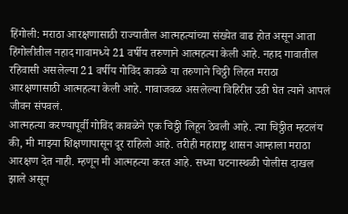हिंगोली: मराठा आरक्षणासाठी राज्यातील आत्महत्यांच्या संख्येत वाढ होत असून आता हिंगोलीतील नहाद गावामध्ये 21 वर्षीय तरुणाने आत्महत्या केली आहे. नहाद गावातील रहिवासी असलेल्या 21 वर्षीय गोविंद कावळे या तरुणाने चिठ्ठी लिहत मराठा आरक्षणासाठी आत्महत्या केली आहे. गावाजवळ असलेल्या विहिरीत उडी घेत त्याने आपलं जीवन संपवलं.
आत्महत्या करण्यापूर्वी गोविंद कावळेने एक चिठ्ठी लिहून ठेवली आहे. त्या चिठ्ठीत म्हटलंय की, मी माझ्या शिक्षणापासून दूर राहिलो आहे. तरीही महाराष्ट्र शासन आम्हाला मराठा आरक्षण देत नाही. म्हणून मी आत्महत्या करत आहे. सध्या घटनास्थळी पोलीस दाखल झाले असून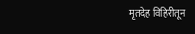मृतदेह विहिरीतून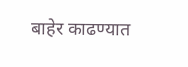बाहेर काढण्यात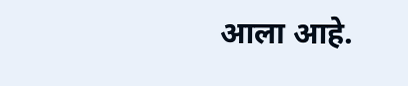आला आहे.